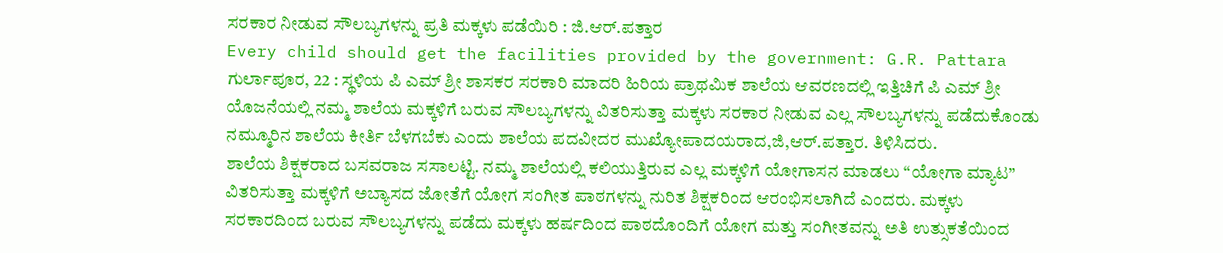ಸರಕಾರ ನೀಡುವ ಸೌಲಬ್ಯಗಳನ್ನು ಪ್ರತಿ ಮಕ್ಕಳು ಪಡೆಯಿರಿ : ಜಿ.ಆರ್.ಪತ್ತಾರ
Every child should get the facilities provided by the government: G.R. Pattara
ಗುರ್ಲಾಪೂರ, 22 : ಸ್ಥಳಿಯ ಪಿ ಎಮ್ ಶ್ರೀ ಶಾಸಕರ ಸರಕಾರಿ ಮಾದರಿ ಹಿರಿಯ ಪ್ರಾಥಮಿಕ ಶಾಲೆಯ ಆವರಣದಲ್ಲಿ ಇತ್ತಿಚಿಗೆ ಪಿ ಎಮ್ ಶ್ರೀ ಯೊಜನೆಯಲ್ಲಿ ನಮ್ಮ ಶಾಲೆಯ ಮಕ್ಕಳಿಗೆ ಬರುವ ಸೌಲಬ್ಯಗಳನ್ನು ವಿತರಿಸುತ್ತಾ ಮಕ್ಕಳು ಸರಕಾರ ನೀಡುವ ಎಲ್ಲ ಸೌಲಬ್ಯಗಳನ್ನು ಪಡೆದುಕೊಂಡು ನಮ್ಮೂರಿನ ಶಾಲೆಯ ಕೀರ್ತಿ ಬೆಳಗಬೆಕು ಎಂದು ಶಾಲೆಯ ಪದವೀದರ ಮುಖ್ಯೋಪಾದಯರಾದ,ಜಿ,ಆರ್.ಪತ್ತಾರ. ತಿಳಿಸಿದರು.
ಶಾಲೆಯ ಶಿಕ್ಷಕರಾದ ಬಸವರಾಜ ಸಸಾಲಟ್ಟಿ. ನಮ್ಮ ಶಾಲೆಯಲ್ಲಿ ಕಲಿಯುತ್ತಿರುವ ಎಲ್ಲ ಮಕ್ಕಳಿಗೆ ಯೋಗಾಸನ ಮಾಡಲು “ಯೋಗಾ ಮ್ಯಾಟ” ವಿತರಿಸುತ್ತಾ ಮಕ್ಕಳಿಗೆ ಅಬ್ಯಾಸದ ಜೋತೆಗೆ ಯೋಗ ಸಂಗೀತ ಪಾಠಗಳನ್ನು ನುರಿತ ಶಿಕ್ಷಕರಿಂದ ಆರಂಭಿಸಲಾಗಿದೆ ಎಂದರು. ಮಕ್ಕಳು ಸರಕಾರದಿಂದ ಬರುವ ಸೌಲಬ್ಯಗಳನ್ನು ಪಡೆದು ಮಕ್ಕಳು ಹರ್ಷದಿಂದ ಪಾಠದೊಂದಿಗೆ ಯೋಗ ಮತ್ತು ಸಂಗೀತವನ್ನು ಅತಿ ಉತ್ಸುಕತೆಯಿಂದ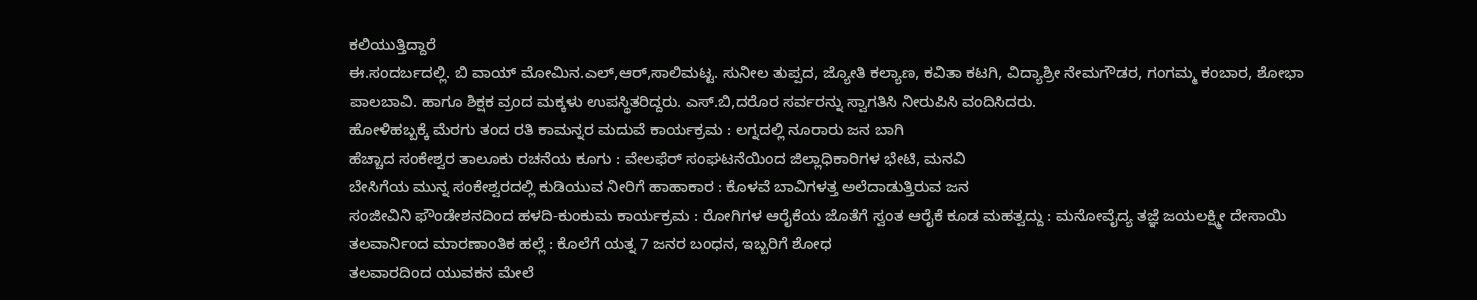ಕಲಿಯುತ್ತಿದ್ದಾರೆ
ಈ.ಸಂದರ್ಬದಲ್ಲಿ. ಬಿ ವಾಯ್ ಮೋಮಿನ.ಎಲ್,ಆರ್,ಸಾಲಿಮಟ್ಟ. ಸುನೀಲ ತುಪ್ಪದ, ಜ್ಯೋತಿ ಕಲ್ಯಾಣ, ಕವಿತಾ ಕಟಗಿ, ವಿದ್ಯಾಶ್ರೀ ನೇಮಗೌಡರ, ಗಂಗಮ್ಮ ಕಂಬಾರ, ಶೋಭಾ ಪಾಲಬಾವಿ. ಹಾಗೂ ಶಿಕ್ಷಕ ವ್ರಂದ ಮಕ್ಕಳು ಉಪಸ್ಥಿತರಿದ್ದರು. ಎಸ್.ಬಿ,ದರೊರ ಸರ್ವರನ್ನು ಸ್ವಾಗತಿಸಿ ನೀರುಪಿಸಿ ವಂದಿಸಿದರು.
ಹೋಳಿಹಬ್ಬಕ್ಕೆ ಮೆರಗು ತಂದ ರತಿ ಕಾಮನ್ನರ ಮದುವೆ ಕಾರ್ಯಕ್ರಮ : ಲಗ್ನದಲ್ಲಿ ನೂರಾರು ಜನ ಬಾಗಿ
ಹೆಚ್ಚಾದ ಸಂಕೇಶ್ವರ ತಾಲೂಕು ರಚನೆಯ ಕೂಗು : ವೇಲಫೆರ್ ಸಂಘಟನೆಯಿಂದ ಜಿಲ್ಲಾಧಿಕಾರಿಗಳ ಭೇಟಿ, ಮನವಿ
ಬೇಸಿಗೆಯ ಮುನ್ನ ಸಂಕೇಶ್ವರದಲ್ಲಿ ಕುಡಿಯುವ ನೀರಿಗೆ ಹಾಹಾಕಾರ : ಕೊಳವೆ ಬಾವಿಗಳತ್ತ ಅಲೆದಾಡುತ್ತಿರುವ ಜನ
ಸಂಜೀವಿನಿ ಫೌಂಡೇಶನದಿಂದ ಹಳದಿ-ಕುಂಕುಮ ಕಾರ್ಯಕ್ರಮ : ರೋಗಿಗಳ ಆರೈಕೆಯ ಜೊತೆಗೆ ಸ್ವಂತ ಆರೈಕೆ ಕೂಡ ಮಹತ್ವದ್ದು : ಮನೋವೈದ್ಯ ತಜ್ಞೆ ಜಯಲಕ್ಷ್ಮೀ ದೇಸಾಯಿ
ತಲವಾರ್ನಿಂದ ಮಾರಣಾಂತಿಕ ಹಲ್ಲೆ : ಕೊಲೆಗೆ ಯತ್ನ 7 ಜನರ ಬಂಧನ, ಇಬ್ಬರಿಗೆ ಶೋಧ
ತಲವಾರದಿಂದ ಯುವಕನ ಮೇಲೆ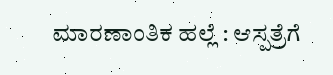ಮಾರಣಾಂತಿಕ ಹಲ್ಲೆ : ಆಸ್ಪತ್ರೆಗೆ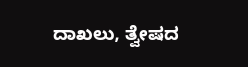ದಾಖಲು, ತ್ವೇಷದ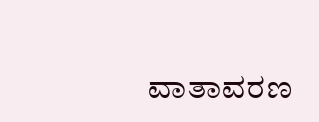ವಾತಾವರಣ